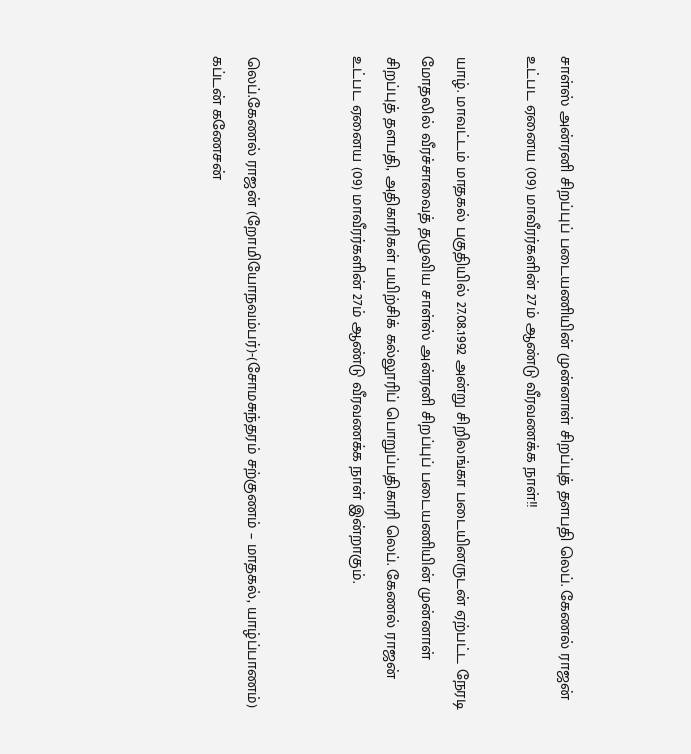சாள்ஸ் அன்ரனி சிறப்புப் படையணியின் முன்னாள் சிறப்புத் தளபதி லெப். கேணல் ராஜன் உட்பட ஏனைய (09) மாவீரர்களின் 27ம் ஆண்டு வீரவணக்க நாள்!!

யாழ். மாவட்டம் மாதகல் பகுதியில் 27.08.1992 அன்று சிறிலங்கா படையினருடன் ஏற்பட்ட நேரடி மோதலில் வீரச்சாவைத் தழுவிய சாள்ஸ் அன்ரனி சிறப்புப் படையணியின் முன்னாள் சிறப்புத் தளபதி, அதிகாரிகள் பயிற்சிக் கல்லூரிப் பொறுப்பதிகாரி லெப். கேணல் ராஜன் உட்பட ஏனைய (09) மாவீரர்களின் 27ம் ஆண்டு வீரவணக்க நாள் இன்றாகும்.


லெப்.கேணல் ராஜன் (றோமியோநவம்பர்)-(சோமசுந்தரம் சற்குணம் – மாதகல், யாழ்ப்பாணம்)
கப்டன் கணேசன்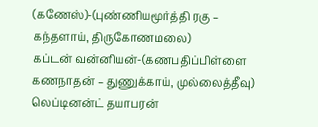(கணேஸ்)-(புண்ணியமூர்த்தி ரகு – கந்தளாய், திருகோணமலை)
கப்டன் வன்னியன்-(கணபதிப்பிள்ளை கணநாதன் – துணுக்காய், முல்லைத்தீவு)
லெப்டினன்ட் தயாபரன்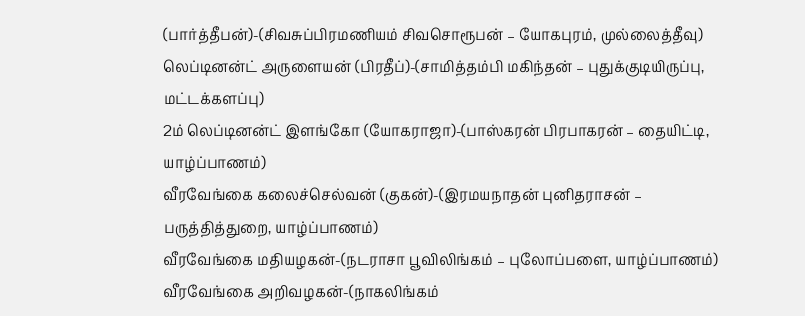(பார்த்தீபன்)-(சிவசுப்பிரமணியம் சிவசொரூபன் – யோகபுரம், முல்லைத்தீவு)
லெப்டினன்ட் அருளையன் (பிரதீப்)-(சாமித்தம்பி மகிந்தன் – புதுக்குடியிருப்பு, மட்டக்களப்பு)
2ம் லெப்டினன்ட் இளங்கோ (யோகராஜா)-(பாஸ்கரன் பிரபாகரன் – தையிட்டி, யாழ்ப்பாணம்)
வீரவேங்கை கலைச்செல்வன் (குகன்)-(இரமயநாதன் புனிதராசன் – பருத்தித்துறை, யாழ்ப்பாணம்)
வீரவேங்கை மதியழகன்-(நடராசா பூவிலிங்கம் – புலோப்பளை, யாழ்ப்பாணம்)
வீரவேங்கை அறிவழகன்-(நாகலிங்கம்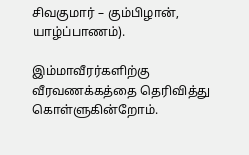சிவகுமார் – கும்பிழான், யாழ்ப்பாணம்).

இம்மாவீரர்களிற்கு வீரவணக்கத்தை தெரிவித்து கொள்ளுகின்றோம்.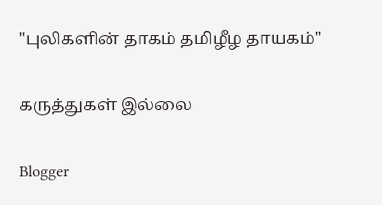"புலிகளின் தாகம் தமிழீழ தாயகம்"

கருத்துகள் இல்லை

Blogger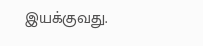இயக்குவது.